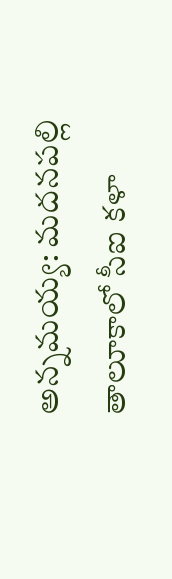అన్నమయ్య: మదనపల్లి తాలూకాలో సీఐ కళా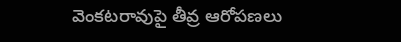వెంకటరావుపై తీవ్ర ఆరోపణలు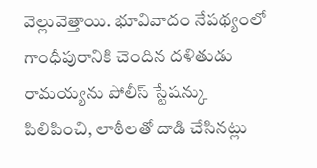వెల్లువెత్తాయి. భూవివాదం నేపథ్యంలో గాంధీపురానికి చెందిన దళితుడు రామయ్యను పోలీస్ స్టేషన్కు పిలిపించి, లాఠీలతో దాడి చేసినట్లు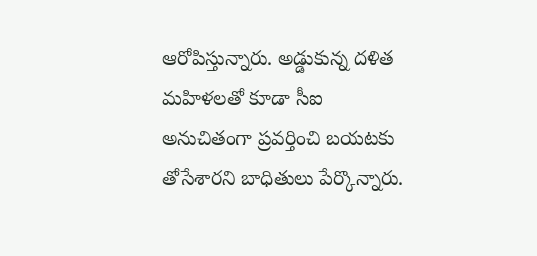ఆరోపిస్తున్నారు. అడ్డుకున్న దళిత మహిళలతో కూడా సీఐ అనుచితంగా ప్రవర్తించి బయటకు తోసేశారని బాధితులు పేర్కొన్నారు.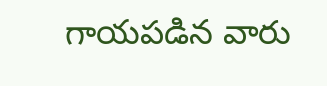గాయపడిన వారు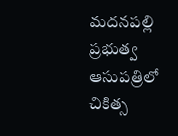మదనపల్లి ప్రభుత్వ ఆసుపత్రిలో చికిత్స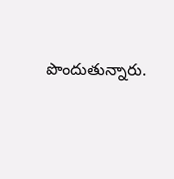పొందుతున్నారు.